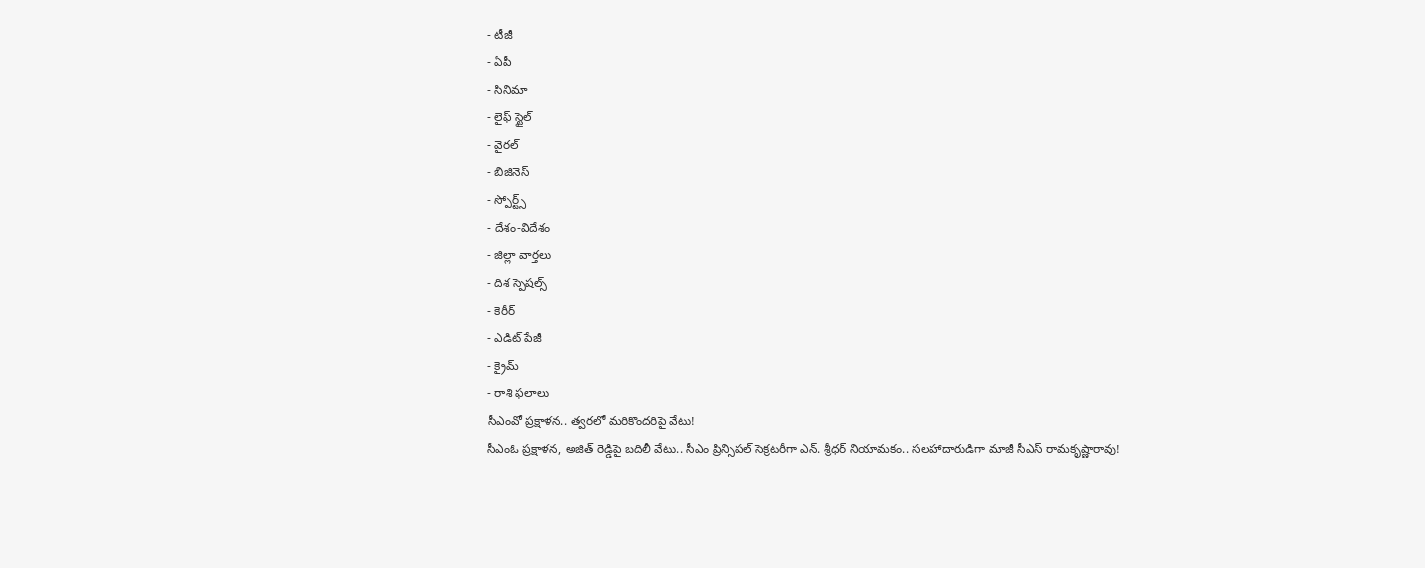- టీజీ
- ఏపీ
- సినిమా
- లైఫ్ స్టైల్
- వైరల్
- బిజినెస్
- స్పోర్ట్స్
- దేశం-విదేశం
- జిల్లా వార్తలు
- దిశ స్పెషల్స్
- కెరీర్
- ఎడిట్ పేజీ
- క్రైమ్
- రాశి ఫలాలు
సీఎంవో ప్రక్షాళన.. త్వరలో మరికొందరిపై వేటు!
సీఎంఓ ప్రక్షాళన, అజిత్ రెడ్డిపై బదిలీ వేటు.. సీఎం ప్రిన్సిపల్ సెక్రటరీగా ఎన్. శ్రీధర్ నియామకం.. సలహాదారుడిగా మాజీ సీఎస్ రామకృష్ణారావు!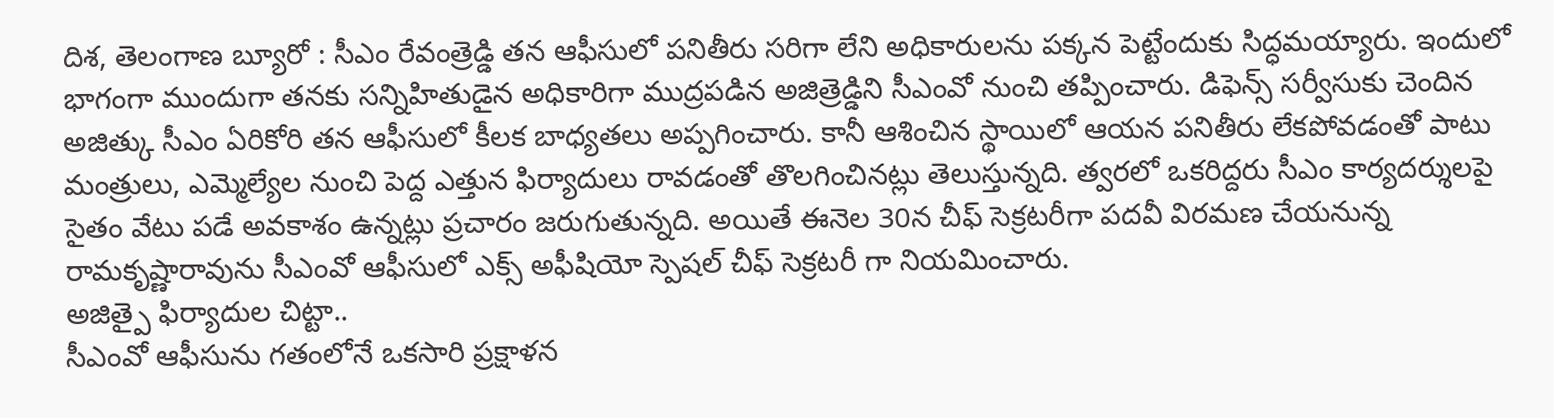దిశ, తెలంగాణ బ్యూరో : సీఎం రేవంత్రెడ్డి తన ఆఫీసులో పనితీరు సరిగా లేని అధికారులను పక్కన పెట్టేందుకు సిద్ధమయ్యారు. ఇందులో భాగంగా ముందుగా తనకు సన్నిహితుడైన అధికారిగా ముద్రపడిన అజిత్రెడ్డిని సీఎంవో నుంచి తప్పించారు. డిఫెన్స్ సర్వీసుకు చెందిన అజిత్కు సీఎం ఏరికోరి తన ఆఫీసులో కీలక బాధ్యతలు అప్పగించారు. కానీ ఆశించిన స్థాయిలో ఆయన పనితీరు లేకపోవడంతో పాటు మంత్రులు, ఎమ్మెల్యేల నుంచి పెద్ద ఎత్తున ఫిర్యాదులు రావడంతో తొలగించినట్లు తెలుస్తున్నది. త్వరలో ఒకరిద్దరు సీఎం కార్యదర్శులపై సైతం వేటు పడే అవకాశం ఉన్నట్లు ప్రచారం జరుగుతున్నది. అయితే ఈనెల 30న చీఫ్ సెక్రటరీగా పదవీ విరమణ చేయనున్న రామకృష్ణారావును సీఎంవో ఆఫీసులో ఎక్స్ అఫీషియో స్పెషల్ చీఫ్ సెక్రటరీ గా నియమించారు.
అజిత్పై ఫిర్యాదుల చిట్టా..
సీఎంవో ఆఫీసును గతంలోనే ఒకసారి ప్రక్షాళన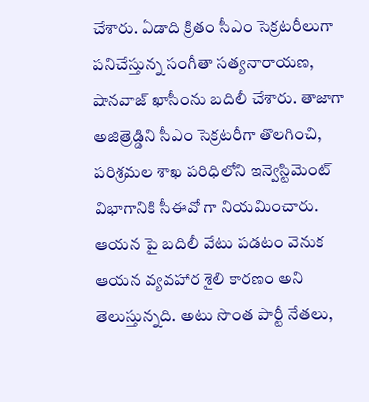చేశారు. ఏడాది క్రితం సీఎం సెక్రటరీలుగా పనిచేస్తున్న సంగీతా సత్యనారాయణ, షానవాజ్ ఖాసీంను బదిలీ చేశారు. తాజాగా అజిత్రెడ్డిని సీఎం సెక్రటరీగా తొలగించి, పరిశ్రమల శాఖ పరిధిలోని ఇన్వెస్టిమెంట్ విభాగానికి సీఈవో గా నియమించారు. ఆయన పై బదిలీ వేటు పడటం వెనుక ఆయన వ్యవహార శైలి కారణం అని తెలుస్తున్నది. అటు సొంత పార్టీ నేతలు,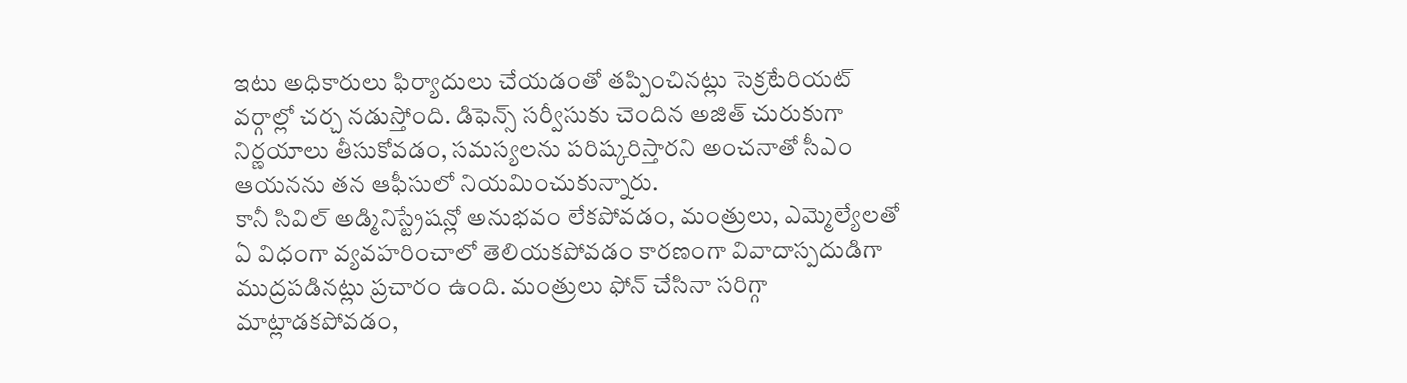ఇటు అధికారులు ఫిర్యాదులు చేయడంతో తప్పించినట్లు సెక్రటేరియట్ వర్గాల్లో చర్చ నడుస్తోంది. డిఫెన్స్ సర్వీసుకు చెందిన అజిత్ చురుకుగా నిర్ణయాలు తీసుకోవడం, సమస్యలను పరిష్కరిస్తారని అంచనాతో సీఎం ఆయనను తన ఆఫీసులో నియమించుకున్నారు.
కానీ సివిల్ అడ్మినిస్ట్రేషన్లో అనుభవం లేకపోవడం, మంత్రులు, ఎమ్మెల్యేలతో ఏ విధంగా వ్యవహరించాలో తెలియకపోవడం కారణంగా వివాదాస్పదుడిగా ముద్రపడినట్లు ప్రచారం ఉంది. మంత్రులు ఫోన్ చేసినా సరిగ్గా మాట్లాడకపోవడం,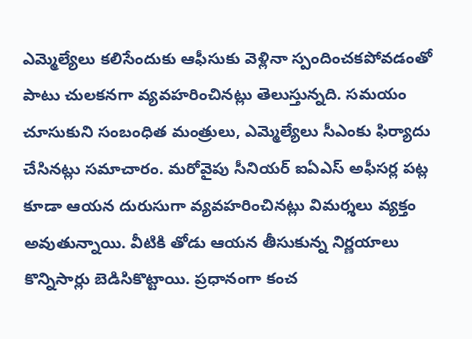ఎమ్మెల్యేలు కలిసేందుకు ఆఫీసుకు వెళ్లినా స్పందించకపోవడంతో పాటు చులకనగా వ్యవహరించినట్లు తెలుస్తున్నది. సమయం చూసుకుని సంబంధిత మంత్రులు, ఎమ్మెల్యేలు సీఎంకు ఫిర్యాదు చేసినట్లు సమాచారం. మరోవైపు సీనియర్ ఐఏఎస్ అఫీసర్ల పట్ల కూడా ఆయన దురుసుగా వ్యవహరించినట్లు విమర్శలు వ్యక్తం అవుతున్నాయి. వీటికి తోడు ఆయన తీసుకున్న నిర్ణయాలు కొన్నిసార్లు బెడిసికొట్టాయి. ప్రధానంగా కంచ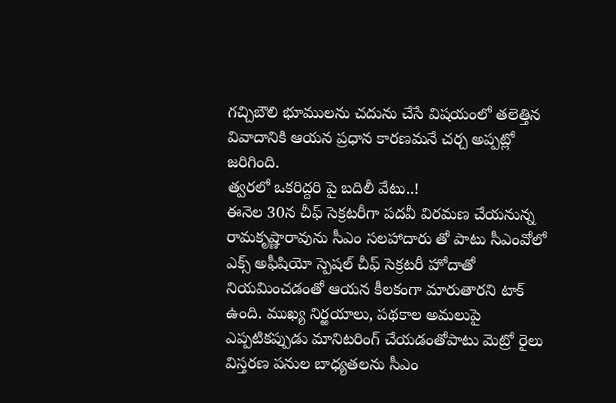గచ్చిబౌలి భూములను చదును చేసే విషయంలో తలెత్తిన వివాదానికి ఆయన ప్రధాన కారణమనే చర్చ అప్పట్లో జరిగింది.
త్వరలో ఒకరిద్దరి పై బదిలీ వేటు..!
ఈనెల 30న చీఫ్ సెక్రటరీగా పదవీ విరమణ చేయనున్న రామకృష్ణారావును సీఎం సలహాదారు తో పాటు సీఎంవోలో ఎక్స్ అఫీషియో స్పెషల్ చీఫ్ సెక్రటరీ హోదాతో నియమించడంతో ఆయన కీలకంగా మారుతారని టాక్ ఉంది. ముఖ్య నిర్ఱయాలు, పథకాల అమలుపై ఎప్పటికప్పుడు మానిటరింగ్ చేయడంతోపాటు మెట్రో రైలు విస్తరణ పనుల బాధ్యతలను సీఎం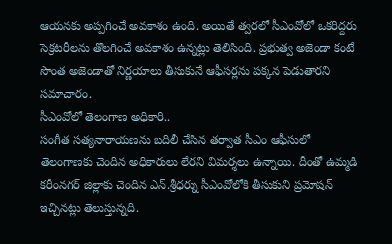ఆయనకు అప్పగించే అవకాశం ఉంది. అయితే త్వరలో సీఎంవోలో ఒకరిద్దరు సెక్రటరీలను తొలగించే అవకాశం ఉన్నట్లు తెలిసింది. ప్రభుత్వ అజెండా కంటే సొంత అజెండాతో నిర్ణయాలు తీసుకునే ఆఫీసర్లను పక్కన పెడుతారని సమాచారం.
సీఎంవోలో తెలంగాణ అధికారి..
సంగీత సత్యనారాయణను బదిలీ చేసిన తర్వాత సీఎం ఆఫీసులో తెలంగాణకు చెందిన అధికారులు లేరని విమర్శలు ఉన్నాయి. దీంతో ఉమ్మడి కరీంనగర్ జిల్లాకు చెందిన ఎన్.శ్రీధర్ను సీఎంవోలోకి తీసుకుని ప్రమోషన్ ఇచ్చినట్లు తెలుస్తున్నది.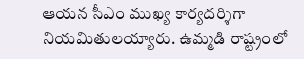ఆయన సీఎం ముఖ్య కార్యదర్శిగా నియమితులయ్యారు. ఉమ్మడి రాష్ట్రంలో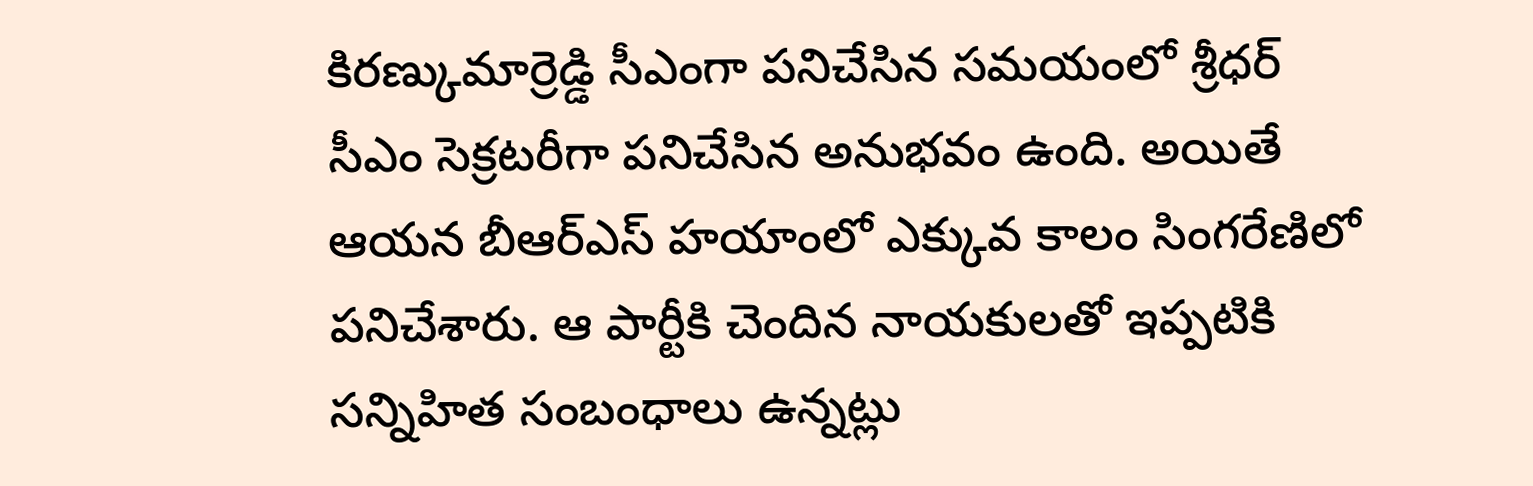కిరణ్కుమార్రెడ్డి సీఎంగా పనిచేసిన సమయంలో శ్రీధర్ సీఎం సెక్రటరీగా పనిచేసిన అనుభవం ఉంది. అయితే ఆయన బీఆర్ఎస్ హయాంలో ఎక్కువ కాలం సింగరేణిలో పనిచేశారు. ఆ పార్టీకి చెందిన నాయకులతో ఇప్పటికి సన్నిహిత సంబంధాలు ఉన్నట్లు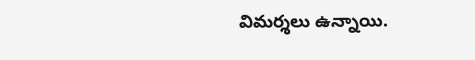విమర్శలు ఉన్నాయి.